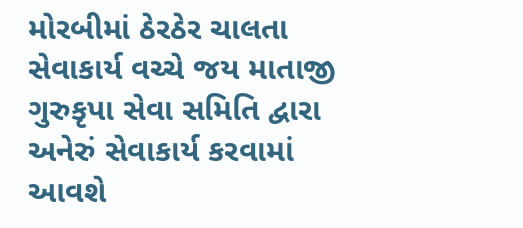મોરબીમાં ઠેરઠેર ચાલતા સેવાકાર્ય વચ્ચે જય માતાજી ગુરુકૃપા સેવા સમિતિ દ્વારા અનેરું સેવાકાર્ય કરવામાં આવશે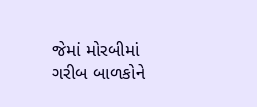જેમાં મોરબીમાં ગરીબ બાળકોને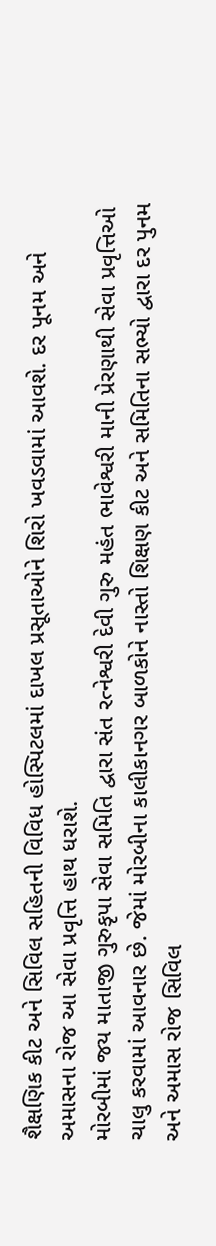શૈક્ષણિક કીટ અને સિવિલ સહિતની વિવિધ હોસ્પિટલમાં દાખલ પ્રસૂતાઓને શિરો ખવડવામાં આવશે. દર પૂનમ અને અમાસના રોજ આ સેવા પ્રવૃત્તિ હાથ ધરાશે.
મોરબીમાં જય માતાજી ગુરુકૃપા સેવા સમિતિ દ્વારા સંત રત્નેશ્વરી દેવી ગુરુ મહંત ભાવેશ્વરી માની પ્રેરણાથી સેવા પ્રવૃત્તિઓ ચાલુ કરવામાં આવનાર છે. જેમાં મોરબીના કાલીકાનગર બાળકોને નાસ્તો શિક્ષણ કીટ અને સમિતિના સભ્યો દ્વારા દર પુનમ અને અમાસ રોજ સિવિલ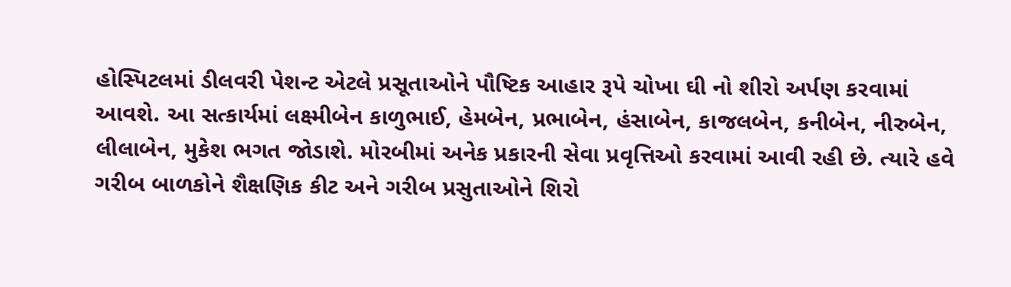હોસ્પિટલમાં ડીલવરી પેશન્ટ એટલે પ્રસૂતાઓને પૌષ્ટિક આહાર રૂપે ચોખા ઘી નો શીરો અર્પણ કરવામાં આવશે. આ સત્કાર્યમાં લક્ષ્મીબેન કાળુભાઈ, હેમબેન, પ્રભાબેન, હંસાબેન, કાજલબેન, કનીબેન, નીરુબેન, લીલાબેન, મુકેશ ભગત જોડાશે. મોરબીમાં અનેક પ્રકારની સેવા પ્રવૃત્તિઓ કરવામાં આવી રહી છે. ત્યારે હવે ગરીબ બાળકોને શૈક્ષણિક કીટ અને ગરીબ પ્રસુતાઓને શિરો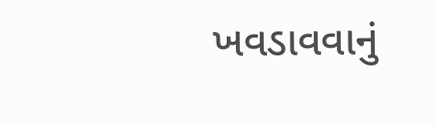ખવડાવવાનું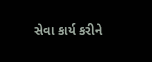સેવા કાર્ય કરીને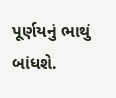પૂર્ણયનું ભાથું બાંધશે.